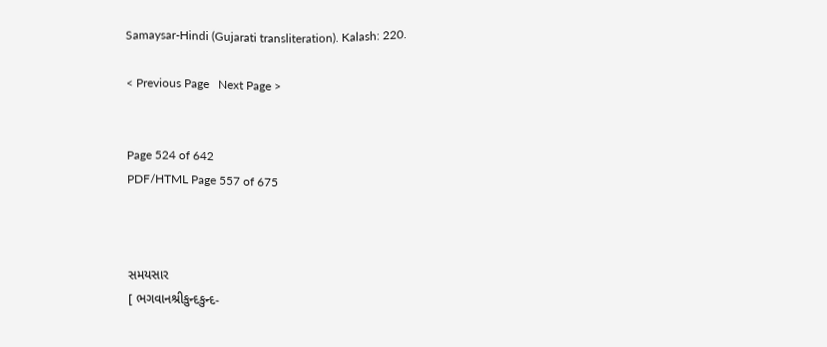Samaysar-Hindi (Gujarati transliteration). Kalash: 220.

< Previous Page   Next Page >


Page 524 of 642
PDF/HTML Page 557 of 675



સમયસાર
[ ભગવાનશ્રીકુન્દકુન્દ-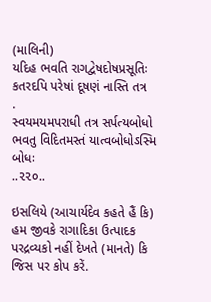(માલિની)
યદિહ ભવતિ રાગદ્વેષદોષપ્રસૂતિઃ
કતરદપિ પરેષાં દૂષણં નાસ્તિ તત્ર
.
સ્વયમયમપરાધી તત્ર સર્પત્યબોધો
ભવતુ વિદિતમસ્તં યાત્વબોધોઽસ્મિ બોધઃ
..૨૨૦..

ઇસલિયે (આચાર્યદેવ કહતે હૈં કિ) હમ જીવકે રાગાદિકા ઉત્પાદક પરદ્રવ્યકો નહીં દેખતે (માનતે) કિ જિસ પર કોપ કરેં.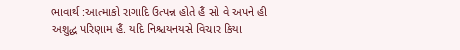ભાવાર્થ :આત્માકો રાગાદિ ઉત્પન્ન હોતે હૈં સો વે અપને હી અશુદ્ધ પરિણામ હૈં. યદિ નિશ્ચયનયસે વિચાર કિયા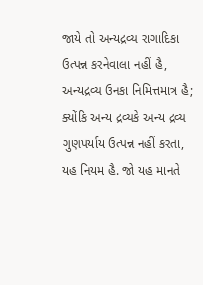જાયે તો અન્યદ્રવ્ય રાગાદિકા ઉત્પન્ન કરનેવાલા નહીં હૈ, અન્યદ્રવ્ય ઉનકા નિમિત્તમાત્ર હૈ; ક્યોંકિ અન્ય દ્રવ્યકે અન્ય દ્રવ્ય ગુણપર્યાય ઉત્પન્ન નહીં કરતા, યહ નિયમ હૈ. જો યહ માનતે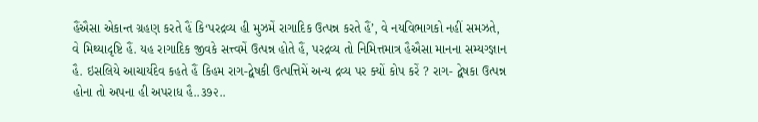હૈંઐસા એકાન્ત ગ્રહણ કરતે હૈં કિ‘પરદ્રવ્ય હી મુઝમેં રાગાદિક ઉત્પન્ન કરતે હૈં’, વે નયવિભાગકો નહીં સમઝતે, વે મિથ્યાદૃષ્ટિ હૈં. યહ રાગાદિક જીવકે સત્ત્વમેં ઉત્પન્ન હોતે હૈં, પરદ્રવ્ય તો નિમિત્તમાત્ર હૈઐસા માનના સમ્યગ્જ્ઞાન હૈ. ઇસલિયે આચાર્યદેવ કહતે હૈં કિહમ રાગ-દ્વેષકી ઉત્પત્તિમેં અન્ય દ્રવ્ય પર ક્યોં કોપ કરેં ? રાગ- દ્વેષકા ઉત્પન્ન હોના તો અપના હી અપરાધ હૈ..૩૭૨..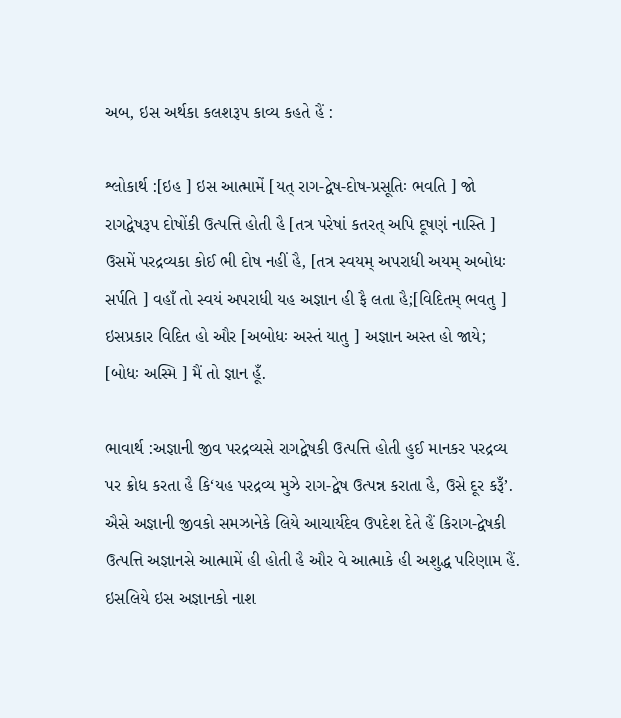અબ, ઇસ અર્થકા કલશરૂપ કાવ્ય કહતે હૈં :

શ્લોકાર્થ :[ઇહ ] ઇસ આત્મામેં [યત્ રાગ-દ્વેષ-દોષ-પ્રસૂતિઃ ભવતિ ] જો રાગદ્વેષરૂપ દોષોંકી ઉત્પત્તિ હોતી હૈ [તત્ર પરેષાં કતરત્ અપિ દૂષણં નાસ્તિ ] ઉસમેં પરદ્રવ્યકા કોઈ ભી દોષ નહીં હૈ, [તત્ર સ્વયમ્ અપરાધી અયમ્ અબોધઃ સર્પતિ ] વહાઁ તો સ્વયં અપરાધી યહ અજ્ઞાન હી ફૈ લતા હૈ;[વિદિતમ્ ભવતુ ] ઇસપ્રકાર વિદિત હો ઔર [અબોધઃ અસ્તં યાતુ ] અજ્ઞાન અસ્ત હો જાયે; [બોધઃ અસ્મિ ] મૈં તો જ્ઞાન હૂઁ.

ભાવાર્થ :અજ્ઞાની જીવ પરદ્રવ્યસે રાગદ્વેષકી ઉત્પત્તિ હોતી હુઈ માનકર પરદ્રવ્ય પર ક્રોધ કરતા હૈ કિ‘યહ પરદ્રવ્ય મુઝે રાગ-દ્વેષ ઉત્પન્ન કરાતા હૈ, ઉસે દૂર કરૂઁ’. ઐસે અજ્ઞાની જીવકો સમઝાનેકે લિયે આચાર્યદેવ ઉપદેશ દેતે હૈં કિરાગ-દ્વેષકી ઉત્પત્તિ અજ્ઞાનસે આત્મામેં હી હોતી હૈ ઔર વે આત્માકે હી અશુદ્ધ પરિણામ હૈં. ઇસલિયે ઇસ અજ્ઞાનકો નાશ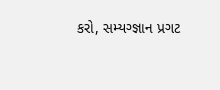કરો, સમ્યગ્જ્ઞાન પ્રગટ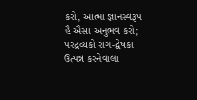કરો, આત્મા જ્ઞાનસ્વરૂપ હૈ ઐસા અનુભવ કરો; પરદ્રવ્યકો રાગ-દ્વેષકા ઉત્પન્ન કરનેવાલા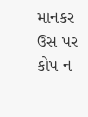માનકર ઉસ પર કોપ ન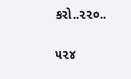કરો..૨૨૦..

૫૨૪